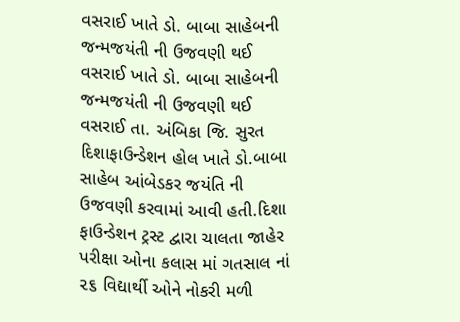વસરાઈ ખાતે ડો. બાબા સાહેબની જન્મજયંતી ની ઉજવણી થઈ
વસરાઈ ખાતે ડો. બાબા સાહેબની જન્મજયંતી ની ઉજવણી થઈ વસરાઈ તા. અંબિકા જિ. સુરત દિશાફાઉન્ડેશન હોલ ખાતે ડો.બાબા સાહેબ આંબેડકર જયંતિ ની ઉજવણી કરવામાં આવી હતી.દિશા ફાઉન્ડેશન ટ્રસ્ટ દ્વારા ચાલતા જાહેર પરીક્ષા ઓના કલાસ માં ગતસાલ નાં ૨૬ વિદ્યાર્થી ઓને નોકરી મળી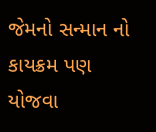જેમનો સન્માન નો કાયક્રમ પણ યોજવા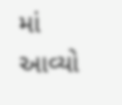માં આવ્યો